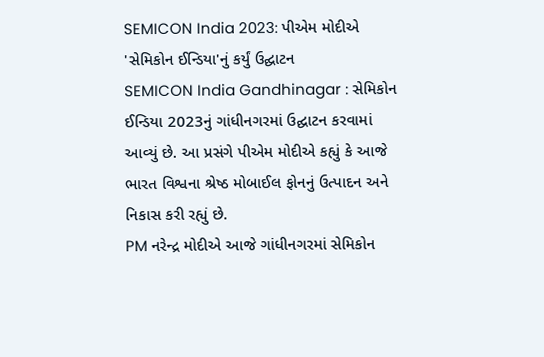SEMICON India 2023: પીએમ મોદીએ 'સેમિકોન ઈન્ડિયા'નું કર્યું ઉદ્ઘાટન
SEMICON India Gandhinagar : સેમિકોન ઈન્ડિયા 2023નું ગાંધીનગરમાં ઉદ્ઘાટન કરવામાં આવ્યું છે. આ પ્રસંગે પીએમ મોદીએ કહ્યું કે આજે ભારત વિશ્વના શ્રેષ્ઠ મોબાઈલ ફોનનું ઉત્પાદન અને નિકાસ કરી રહ્યું છે.
PM નરેન્દ્ર મોદીએ આજે ગાંધીનગરમાં સેમિકોન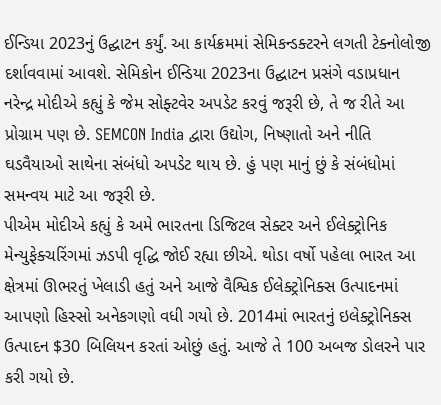ઈન્ડિયા 2023નું ઉદ્ઘાટન કર્યું. આ કાર્યક્રમમાં સેમિકન્ડક્ટરને લગતી ટેક્નોલોજી દર્શાવવામાં આવશે. સેમિકોન ઈન્ડિયા 2023ના ઉદ્ઘાટન પ્રસંગે વડાપ્રધાન નરેન્દ્ર મોદીએ કહ્યું કે જેમ સોફ્ટવેર અપડેટ કરવું જરૂરી છે, તે જ રીતે આ પ્રોગ્રામ પણ છે. SEMCON India દ્વારા ઉદ્યોગ, નિષ્ણાતો અને નીતિ ઘડવૈયાઓ સાથેના સંબંધો અપડેટ થાય છે. હું પણ માનું છું કે સંબંધોમાં સમન્વય માટે આ જરૂરી છે.
પીએમ મોદીએ કહ્યું કે અમે ભારતના ડિજિટલ સેક્ટર અને ઈલેક્ટ્રોનિક મેન્યુફેક્ચરિંગમાં ઝડપી વૃદ્ધિ જોઈ રહ્યા છીએ. થોડા વર્ષો પહેલા ભારત આ ક્ષેત્રમાં ઊભરતું ખેલાડી હતું અને આજે વૈશ્વિક ઈલેક્ટ્રોનિક્સ ઉત્પાદનમાં આપણો હિસ્સો અનેકગણો વધી ગયો છે. 2014માં ભારતનું ઇલેક્ટ્રોનિક્સ ઉત્પાદન $30 બિલિયન કરતાં ઓછું હતું. આજે તે 100 અબજ ડોલરને પાર કરી ગયો છે.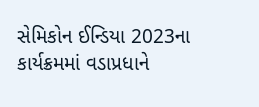સેમિકોન ઈન્ડિયા 2023ના કાર્યક્રમમાં વડાપ્રધાને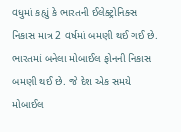વધુમાં કહ્યું કે ભારતની ઈલેક્ટ્રોનિક્સ નિકાસ માત્ર 2 વર્ષમાં બમણી થઈ ગઈ છે. ભારતમાં બનેલા મોબાઈલ ફોનની નિકાસ બમણી થઈ છે. જે દેશ એક સમયે મોબાઈલ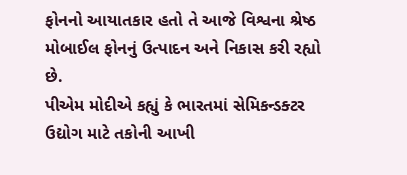ફોનનો આયાતકાર હતો તે આજે વિશ્વના શ્રેષ્ઠ મોબાઈલ ફોનનું ઉત્પાદન અને નિકાસ કરી રહ્યો છે.
પીએમ મોદીએ કહ્યું કે ભારતમાં સેમિકન્ડક્ટર ઉદ્યોગ માટે તકોની આખી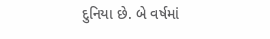દુનિયા છે. બે વર્ષમાં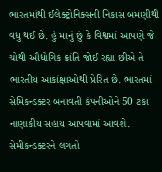ભારતમાંથી ઈલેક્ટ્રોનિક્સની નિકાસ બમણીથી વધુ થઈ છે. હું માનું છું કે વિશ્વમાં આપણે જે ચોથી ઔદ્યોગિક ક્રાંતિ જોઈ રહ્યા છીએ તે ભારતીય આકાંક્ષાઓથી પ્રેરિત છે. ભારતમાં સેમિકન્ડક્ટર બનાવતી કંપનીઓને 50 ટકા નાણાકીય સહાય આપવામાં આવશે. સેમીકન્ડક્ટરને લગતો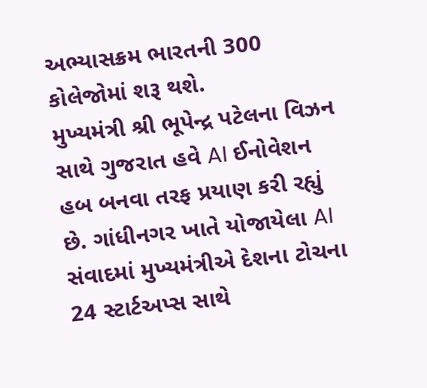અભ્યાસક્રમ ભારતની 300 કોલેજોમાં શરૂ થશે.
મુખ્યમંત્રી શ્રી ભૂપેન્દ્ર પટેલના વિઝન સાથે ગુજરાત હવે AI ઈનોવેશન હબ બનવા તરફ પ્રયાણ કરી રહ્યું છે. ગાંધીનગર ખાતે યોજાયેલા AI સંવાદમાં મુખ્યમંત્રીએ દેશના ટોચના 24 સ્ટાર્ટઅપ્સ સાથે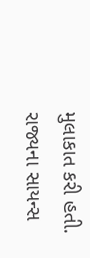મુલાકાત કરી હતી. રાજ્યના સાયન્સ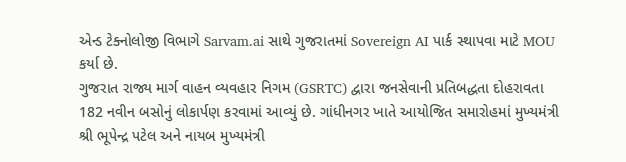એન્ડ ટેક્નોલોજી વિભાગે Sarvam.ai સાથે ગુજરાતમાં Sovereign AI પાર્ક સ્થાપવા માટે MOU કર્યા છે.
ગુજરાત રાજ્ય માર્ગ વાહન વ્યવહાર નિગમ (GSRTC) દ્વારા જનસેવાની પ્રતિબદ્ધતા દોહરાવતા 182 નવીન બસોનું લોકાર્પણ કરવામાં આવ્યું છે. ગાંધીનગર ખાતે આયોજિત સમારોહમાં મુખ્યમંત્રી શ્રી ભૂપેન્દ્ર પટેલ અને નાયબ મુખ્યમંત્રી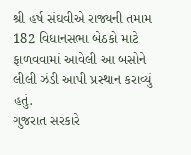શ્રી હર્ષ સંઘવીએ રાજ્યની તમામ 182 વિધાનસભા બેઠકો માટે ફાળવવામાં આવેલી આ બસોને લીલી ઝંડી આપી પ્રસ્થાન કરાવ્યું હતું.
ગુજરાત સરકારે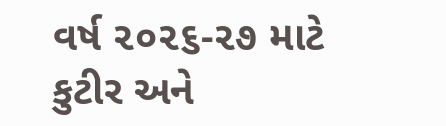વર્ષ ૨૦૨૬-૨૭ માટે કુટીર અને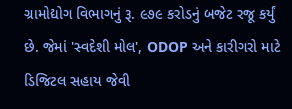ગ્રામોદ્યોગ વિભાગનું રૂ. ૯૭૯ કરોડનું બજેટ રજૂ કર્યું છે. જેમાં 'સ્વદેશી મોલ', ODOP અને કારીગરો માટે ડિજિટલ સહાય જેવી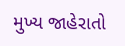મુખ્ય જાહેરાતો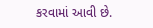કરવામાં આવી છે.